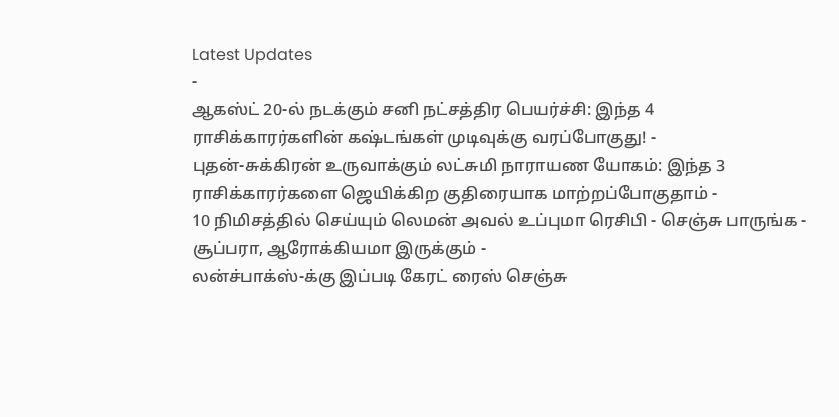Latest Updates
-
ஆகஸ்ட் 20-ல் நடக்கும் சனி நட்சத்திர பெயர்ச்சி: இந்த 4 ராசிக்காரர்களின் கஷ்டங்கள் முடிவுக்கு வரப்போகுது! -
புதன்-சுக்கிரன் உருவாக்கும் லட்சுமி நாராயண யோகம்: இந்த 3 ராசிக்காரர்களை ஜெயிக்கிற குதிரையாக மாற்றப்போகுதாம் -
10 நிமிசத்தில் செய்யும் லெமன் அவல் உப்புமா ரெசிபி - செஞ்சு பாருங்க - சூப்பரா, ஆரோக்கியமா இருக்கும் -
லன்ச்பாக்ஸ்-க்கு இப்படி கேரட் ரைஸ் செஞ்சு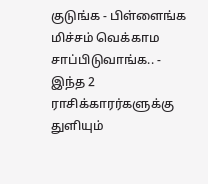குடுங்க - பிள்ளைங்க மிச்சம் வெக்காம சாப்பிடுவாங்க.. -
இந்த 2 ராசிக்காரர்களுக்கு துளியும்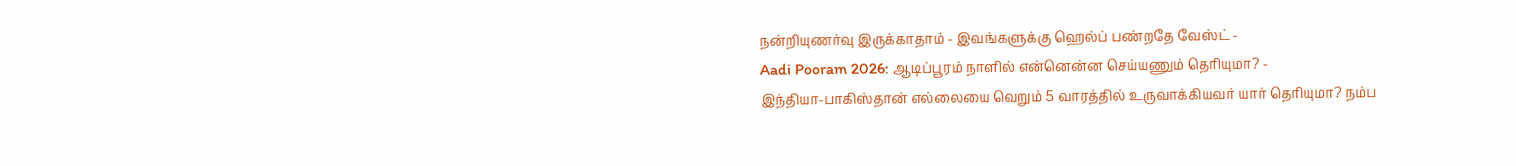நன்றியுணர்வு இருக்காதாம் - இவங்களுக்கு ஹெல்ப் பண்றதே வேஸ்ட் -
Aadi Pooram 2026: ஆடிப்பூரம் நாளில் என்னென்ன செய்யணும் தெரியுமா? -
இந்தியா-பாகிஸ்தான் எல்லையை வெறும் 5 வாரத்தில் உருவாக்கியவர் யார் தெரியுமா? நம்ப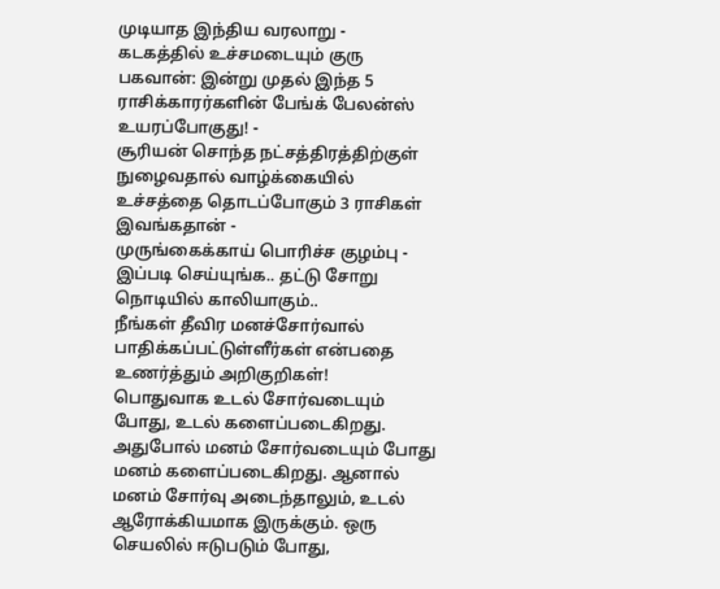முடியாத இந்திய வரலாறு -
கடகத்தில் உச்சமடையும் குரு பகவான்: இன்று முதல் இந்த 5 ராசிக்காரர்களின் பேங்க் பேலன்ஸ் உயரப்போகுது! -
சூரியன் சொந்த நட்சத்திரத்திற்குள் நுழைவதால் வாழ்க்கையில் உச்சத்தை தொடப்போகும் 3 ராசிகள் இவங்கதான் -
முருங்கைக்காய் பொரிச்ச குழம்பு - இப்படி செய்யுங்க.. தட்டு சோறு நொடியில் காலியாகும்..
நீங்கள் தீவிர மனச்சோர்வால் பாதிக்கப்பட்டுள்ளீர்கள் என்பதை உணர்த்தும் அறிகுறிகள்!
பொதுவாக உடல் சோர்வடையும் போது, உடல் களைப்படைகிறது. அதுபோல் மனம் சோர்வடையும் போது மனம் களைப்படைகிறது. ஆனால் மனம் சோர்வு அடைந்தாலும், உடல் ஆரோக்கியமாக இருக்கும். ஒரு செயலில் ஈடுபடும் போது,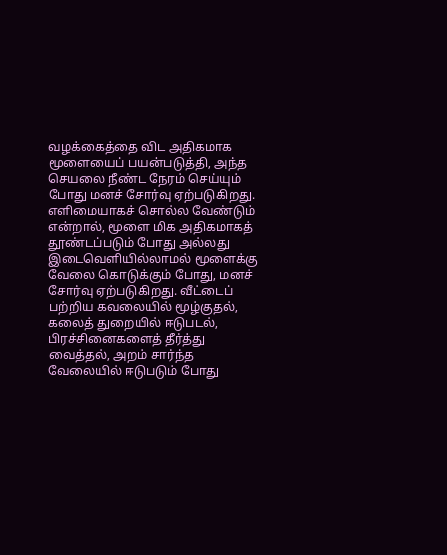வழக்கைத்தை விட அதிகமாக மூளையைப் பயன்படுத்தி, அந்த செயலை நீண்ட நேரம் செய்யும் போது மனச் சோர்வு ஏற்படுகிறது.
எளிமையாகச் சொல்ல வேண்டும் என்றால், மூளை மிக அதிகமாகத் தூண்டப்படும் போது அல்லது இடைவெளியில்லாமல் மூளைக்கு வேலை கொடுக்கும் போது, மனச் சோர்வு ஏற்படுகிறது. வீட்டைப் பற்றிய கவலையில் மூழ்குதல், கலைத் துறையில் ஈடுபடல், பிரச்சினைகளைத் தீர்த்து வைத்தல், அறம் சார்ந்த வேலையில் ஈடுபடும் போது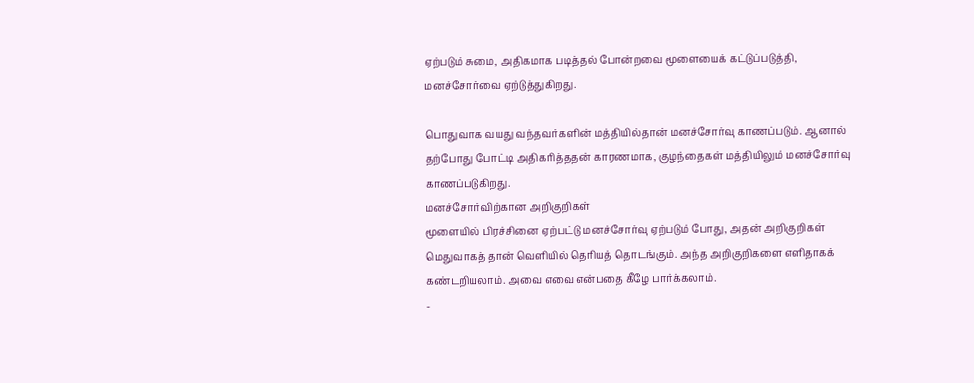ஏற்படும் சுமை, அதிகமாக படித்தல் போன்றவை மூளையைக் கட்டுப்படுத்தி, மனச்சோர்வை ஏற்டுத்துகிறது.

பொதுவாக வயது வந்தவர்களின் மத்தியில்தான் மனச்சோர்வு காணப்படும். ஆனால் தற்போது போட்டி அதிகாித்ததன் காரணமாக, குழந்தைகள் மத்தியிலும் மனச்சோர்வு காணப்படுகிறது.
மனச்சோர்விற்கான அறிகுறிகள்
மூளையில் பிரச்சினை ஏற்பட்டு மனச்சோர்வு ஏற்படும் போது, அதன் அறிகுறிகள் மெதுவாகத் தான் வெளியில் தொியத் தொடங்கும். அந்த அறிகுறிகளை எளிதாகக் கண்டறியலாம். அவை எவை என்பதை கீழே பார்க்கலாம்.
-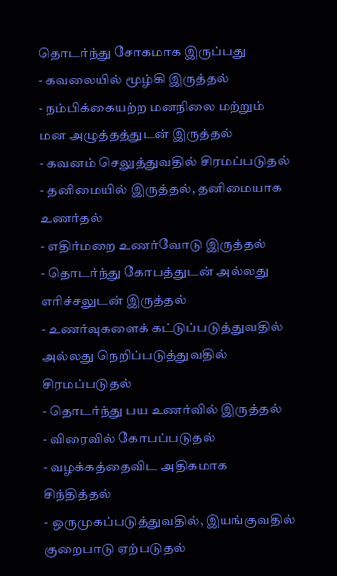தொடர்ந்து சோகமாக இருப்பது
- கவலையில் மூழ்கி இருத்தல்
- நம்பிக்கையற்ற மனநிலை மற்றும் மன அழுத்தத்துடன் இருத்தல்
- கவனம் செலுத்துவதில் சிரமப்படுதல்
- தனிமையில் இருத்தல், தனிமையாக உணர்தல்
- எதிர்மறை உணர்வோடு இருத்தல்
- தொடர்ந்து கோபத்துடன் அல்லது எாிச்சலுடன் இருத்தல்
- உணர்வுகளைக் கட்டுப்படுத்துவதில் அல்லது நெறிப்படுத்துவதில் சிரமப்படுதல்
- தொடர்ந்து பய உணர்வில் இருத்தல்
- விரைவில் கோபப்படுதல்
- வழக்கத்தைவிட அதிகமாக சிந்தித்தல்
- ஒருமுகப்படுத்துவதில், இயங்குவதில் குறைபாடு ஏற்படுதல்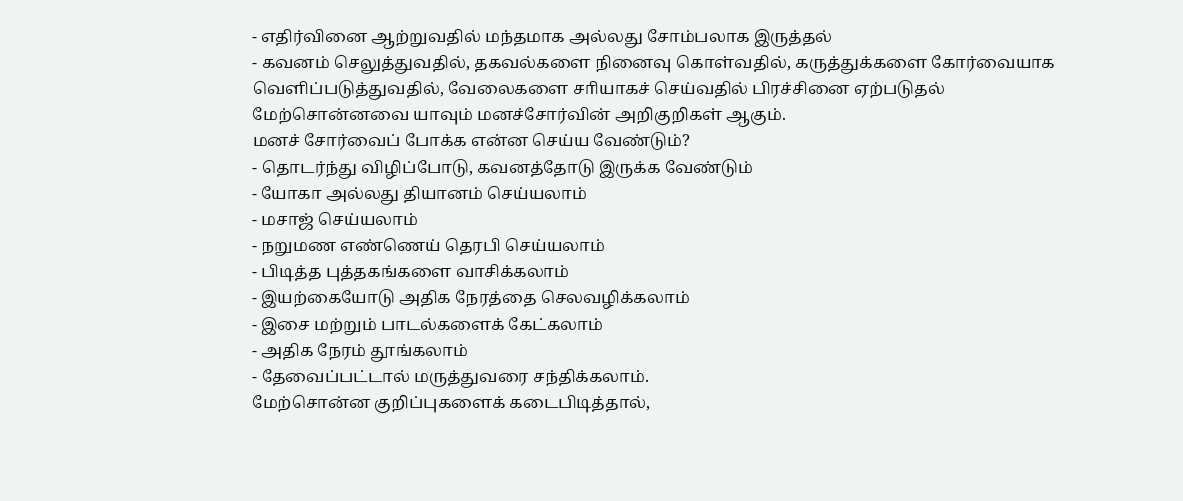- எதிர்வினை ஆற்றுவதில் மந்தமாக அல்லது சோம்பலாக இருத்தல்
- கவனம் செலுத்துவதில், தகவல்களை நினைவு கொள்வதில், கருத்துக்களை கோர்வையாக வெளிப்படுத்துவதில், வேலைகளை சாியாகச் செய்வதில் பிரச்சினை ஏற்படுதல்
மேற்சொன்னவை யாவும் மனச்சோர்வின் அறிகுறிகள் ஆகும்.
மனச் சோர்வைப் போக்க என்ன செய்ய வேண்டும்?
- தொடர்ந்து விழிப்போடு, கவனத்தோடு இருக்க வேண்டும்
- யோகா அல்லது தியானம் செய்யலாம்
- மசாஜ் செய்யலாம்
- நறுமண எண்ணெய் தெரபி செய்யலாம்
- பிடித்த புத்தகங்களை வாசிக்கலாம்
- இயற்கையோடு அதிக நேரத்தை செலவழிக்கலாம்
- இசை மற்றும் பாடல்களைக் கேட்கலாம்
- அதிக நேரம் தூங்கலாம்
- தேவைப்பட்டால் மருத்துவரை சந்திக்கலாம்.
மேற்சொன்ன குறிப்புகளைக் கடைபிடித்தால்,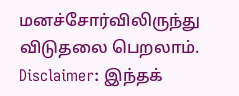மனச்சோர்விலிருந்து விடுதலை பெறலாம்.
Disclaimer: இந்தக்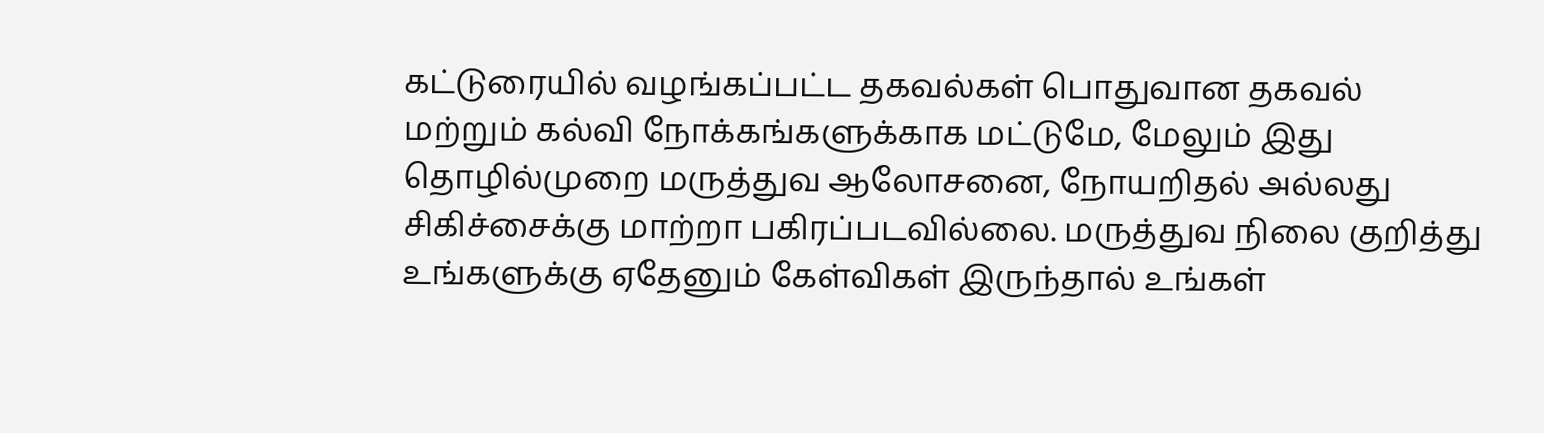கட்டுரையில் வழங்கப்பட்ட தகவல்கள் பொதுவான தகவல் மற்றும் கல்வி நோக்கங்களுக்காக மட்டுமே, மேலும் இது தொழில்முறை மருத்துவ ஆலோசனை, நோயறிதல் அல்லது சிகிச்சைக்கு மாற்றா பகிரப்படவில்லை. மருத்துவ நிலை குறித்து உங்களுக்கு ஏதேனும் கேள்விகள் இருந்தால் உங்கள்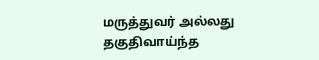மருத்துவர் அல்லது தகுதிவாய்ந்த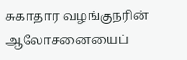சுகாதார வழங்குநரின் ஆலோசனையைப்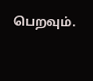பெறவும்.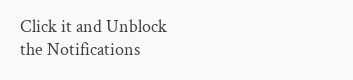Click it and Unblock the Notifications